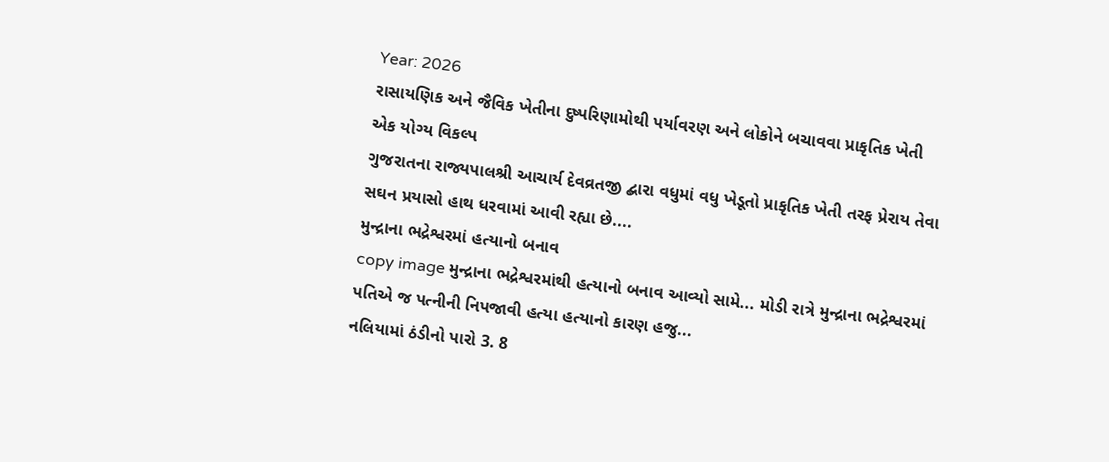Year: 2026
રાસાયણિક અને જૈવિક ખેતીના દુષ્પરિણામોથી પર્યાવરણ અને લોકોને બચાવવા પ્રાકૃતિક ખેતી એક યોગ્ય વિકલ્પ
ગુજરાતના રાજ્યપાલશ્રી આચાર્ય દેવવ્રતજી દ્બારા વધુમાં વધુ ખેડૂતો પ્રાકૃતિક ખેતી તરફ પ્રેરાય તેવા સઘન પ્રયાસો હાથ ધરવામાં આવી રહ્યા છે....
મુન્દ્રાના ભદ્રેશ્વરમાં હત્યાનો બનાવ
copy image મુન્દ્રાના ભદ્રેશ્વરમાંથી હત્યાનો બનાવ આવ્યો સામે... મોડી રાત્રે મુન્દ્રાના ભદ્રેશ્વરમાં પતિએ જ પત્નીની નિપજાવી હત્યા હત્યાનો કારણ હજુ...
નલિયામાં ઠંડીનો પારો 3. 8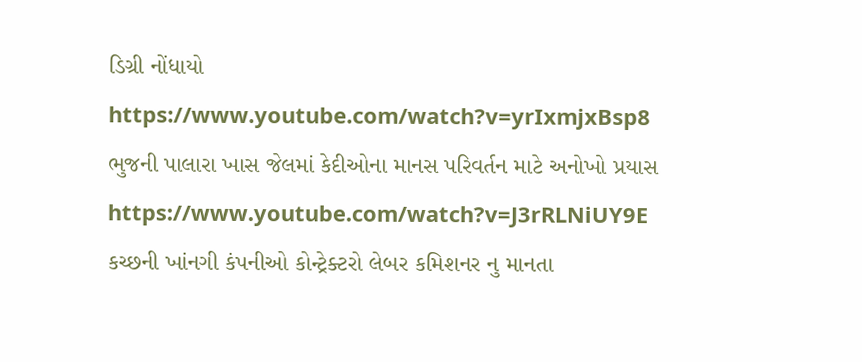ડિગ્રી નોંધાયો
https://www.youtube.com/watch?v=yrIxmjxBsp8
ભુજની પાલારા ખાસ જેલમાં કેદીઓના માનસ પરિવર્તન માટે અનોખો પ્રયાસ
https://www.youtube.com/watch?v=J3rRLNiUY9E
કચ્છની ખાંનગી કંપનીઓ કોન્ટ્રેક્ટરો લેબર કમિશનર નુ માનતા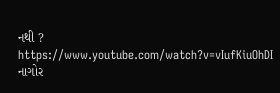નથી ?
https://www.youtube.com/watch?v=vIufKiuOhDI
નાગોર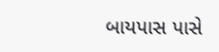બાયપાસ પાસે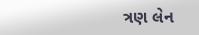ત્રણ લેન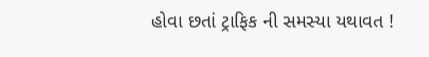હોવા છતાં ટ્રાફિક ની સમસ્યા યથાવત !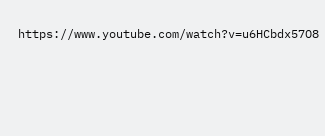https://www.youtube.com/watch?v=u6HCbdx57O8